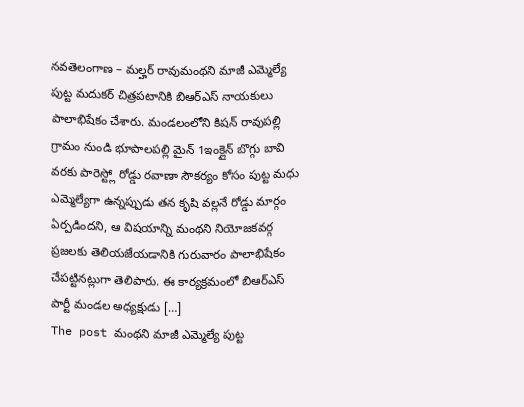నవతెలంగాణ – మల్హర్ రావుమంథని మాజీ ఎమ్మెల్యే పుట్ట మదుకర్ చిత్రపటానికి బిఆర్ఎస్ నాయకులు పాలాభిషేకం చేశారు. మండలంలోని కిషన్ రావుపల్లి గ్రామం నుండి భూపాలపల్లి మైన్ 1ఇంక్లైన్ బొగ్గు బావి వరకు పారెస్ట్లో రోడ్డు రవాణా సౌకర్యం కోసం పుట్ట మధు ఎమ్మెల్యేగా ఉన్నప్పుడు తన కృషి వల్లనే రోడ్డు మార్గం ఏర్పడిందని, ఆ విషయాన్ని మంథని నియోజకవర్గ ప్రజలకు తెలియజేయడానికి గురువారం పాలాభిషేకం చేపట్టినట్లుగా తెలిపారు. ఈ కార్యక్రమంలో బిఆర్ఎస్ పార్టీ మండల అధ్యక్షుడు […]
The post మంథని మాజీ ఎమ్మెల్యే పుట్ట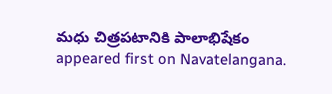మధు చిత్రపటానికి పాలాభిషేకం appeared first on Navatelangana.